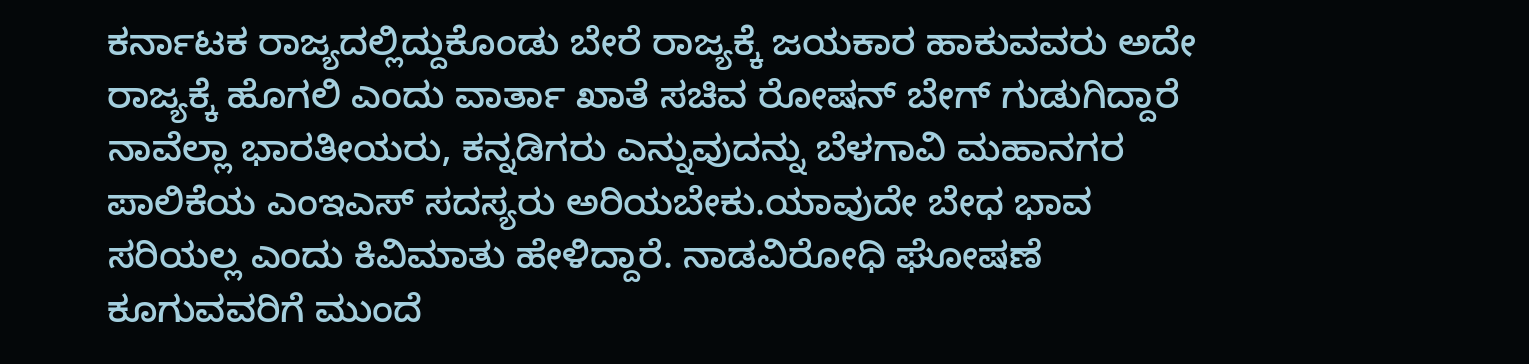ಕರ್ನಾಟಕ ರಾಜ್ಯದಲ್ಲಿದ್ದುಕೊಂಡು ಬೇರೆ ರಾಜ್ಯಕ್ಕೆ ಜಯಕಾರ ಹಾಕುವವರು ಅದೇ ರಾಜ್ಯಕ್ಕೆ ಹೊಗಲಿ ಎಂದು ವಾರ್ತಾ ಖಾತೆ ಸಚಿವ ರೋಷನ್ ಬೇಗ್ ಗುಡುಗಿದ್ದಾರೆ ನಾವೆಲ್ಲಾ ಭಾರತೀಯರು, ಕನ್ನಡಿಗರು ಎನ್ನುವುದನ್ನು ಬೆಳಗಾವಿ ಮಹಾನಗರ ಪಾಲಿಕೆಯ ಎಂಇಎಸ್ ಸದಸ್ಯರು ಅರಿಯಬೇಕು.ಯಾವುದೇ ಬೇಧ ಭಾವ ಸರಿಯಲ್ಲ ಎಂದು ಕಿವಿಮಾತು ಹೇಳಿದ್ದಾರೆ. ನಾಡವಿರೋಧಿ ಘೋಷಣೆ ಕೂಗುವವರಿಗೆ ಮುಂದೆ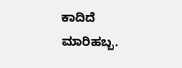ಕಾದಿದೆ ಮಾರಿಹಬ್ಬ.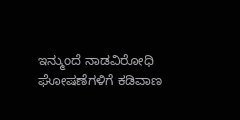ಇನ್ಮುಂದೆ ನಾಡವಿರೋಧಿ ಘೋಷಣೆಗಳಿಗೆ ಕಡಿವಾಣ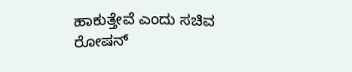ಹಾಕುತ್ತೇವೆ ಎಂದು ಸಚಿವ ರೋಷನ್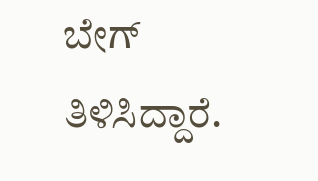ಬೇಗ್ ತಿಳಿಸಿದ್ದಾರೆ.